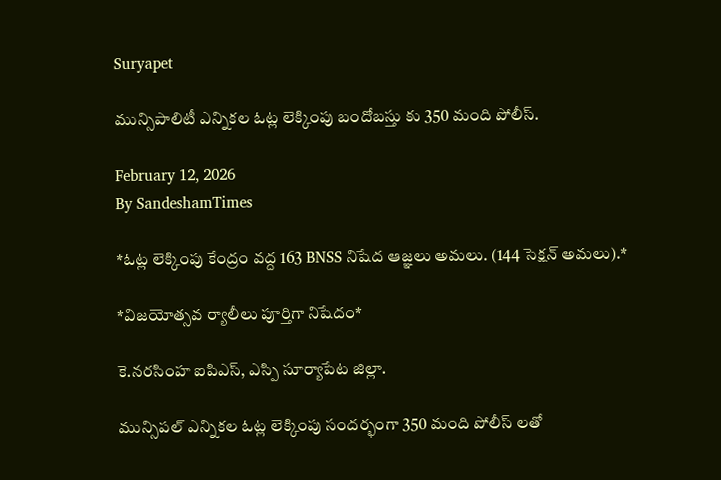Suryapet

మున్సిపాలిటీ ఎన్నికల ఓట్ల లెక్కింపు బందోబస్తు కు 350 మంది పోలీస్.

February 12, 2026
By SandeshamTimes

*ఓట్ల లెక్కింపు కేంద్రం వద్ద 163 BNSS నిషేద ఆజ్ఞలు అమలు. (144 సెక్షన్ అమలు).*

*విజయోత్సవ ర్యాలీలు పూర్తిగా నిషేదం*

కె.నరసింహ ఐపిఎస్, ఎస్పి సూర్యాపేట జిల్లా.

మున్సిపల్ ఎన్నికల ఓట్ల లెక్కింపు సందర్భంగా 350 మంది పోలీస్ లతో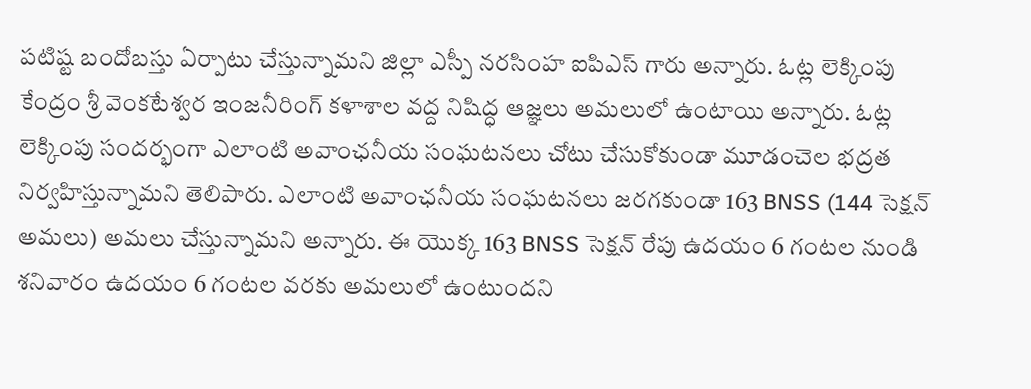పటిష్ట బందోబస్తు ఏర్పాటు చేస్తున్నామని జిల్లా ఎస్పీ నరసింహ ఐపిఎస్ గారు అన్నారు. ఓట్ల లెక్కింపు కేంద్రం శ్రీ వెంకటేశ్వర ఇంజనీరింగ్ కళాశాల వద్ద నిషిద్ధ ఆజ్ఞలు అమలులో ఉంటాయి అన్నారు. ఓట్ల లెక్కింపు సందర్భంగా ఎలాంటి అవాంఛనీయ సంఘటనలు చోటు చేసుకోకుండా మూడంచెల భద్రత నిర్వహిస్తున్నామని తెలిపారు. ఎలాంటి అవాంఛనీయ సంఘటనలు జరగకుండా 163 BNSS (144 సెక్షన్ అమలు) అమలు చేస్తున్నామని అన్నారు. ఈ యొక్క 163 BNSS సెక్షన్ రేపు ఉదయం 6 గంటల నుండి శనివారం ఉదయం 6 గంటల వరకు అమలులో ఉంటుందని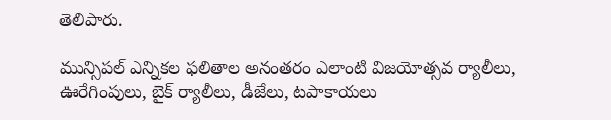తెలిపారు.

మున్సిపల్ ఎన్నికల ఫలితాల అనంతరం ఎలాంటి విజయోత్సవ ర్యాలీలు, ఊరేగింపులు, బైక్ ర్యాలీలు, డీజేలు, టపాకాయలు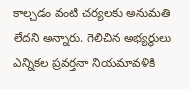కాల్చడం వంటి చర్యలకు అనుమతి లేదని అన్నారు. గెలిచిన అభ్యర్థులు ఎన్నికల ప్రవర్తనా నియమావళికి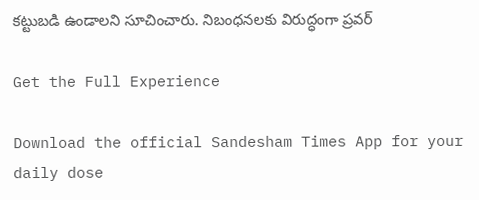కట్టుబడి ఉండాలని సూచించారు. నిబంధనలకు విరుద్ధంగా ప్రవర్

Get the Full Experience

Download the official Sandesham Times App for your daily dose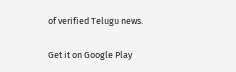of verified Telugu news.

Get it on Google Play